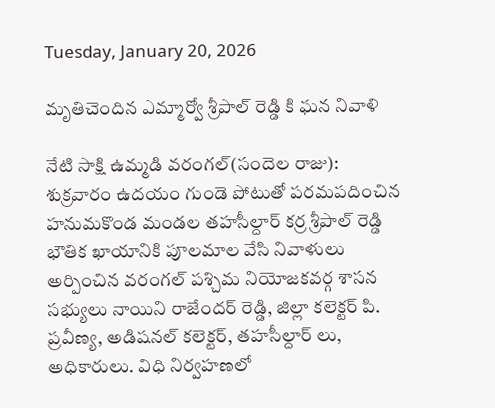Tuesday, January 20, 2026

మృతిచెందిన ఎమ్మార్వో శ్రీపాల్ రెడ్డి కి ఘన నివాళి

నేటి సాక్షి ఉమ్మడి వరంగల్(సందెల రాజు): శుక్రవారం ఉదయం గుండె పోటుతో పరమపదించిన హనుమకొండ మండల తహసీల్దార్ కర్ర శ్రీపాల్ రెడ్డి భౌతిక ఖాయానికి పూలమాల వేసి నివాళులు అర్పించిన వరంగల్ పశ్చిమ నియోజకవర్గ శాసన సభ్యులు నాయిని రాజేందర్ రెడ్డి, జిల్లా కలెక్టర్ పి. ప్రవీణ్య, అడిషనల్ కలెక్టర్, తహసీల్దార్ లు, అధికారులు. విధి నిర్వహణలో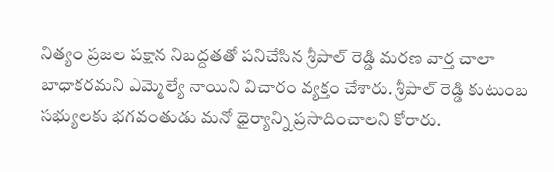నిత్యం ప్రజల పక్షాన నిబద్దతతో పనిచేసిన శ్రీపాల్ రెడ్డి మరణ వార్త చాలా బాధాకరమని ఎమ్మెల్యే నాయిని విచారం వ్యక్తం చేశారు. శ్రీపాల్ రెడ్డి కుటుంబ సభ్యులకు భగవంతుడు మనో ధైర్యాన్ని ప్రసాదించాలని కోరారు.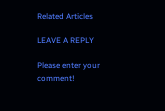Related Articles

LEAVE A REPLY

Please enter your comment!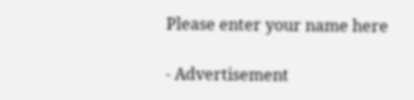Please enter your name here

- Advertisement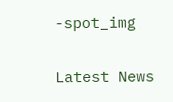-spot_img

Latest News